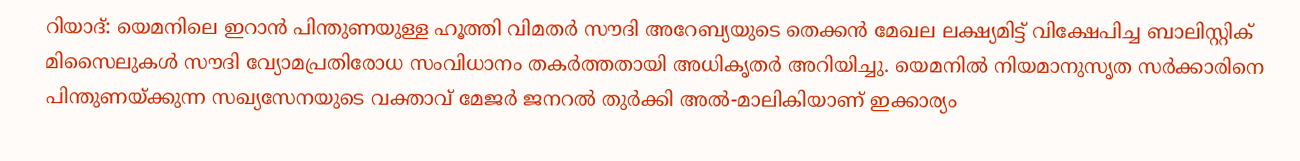റിയാദ്: യെമനിലെ ഇറാൻ പിന്തുണയുള്ള ഹൂത്തി വിമതർ സൗദി അറേബ്യയുടെ തെക്കൻ മേഖല ലക്ഷ്യമിട്ട് വിക്ഷേപിച്ച ബാലിസ്റ്റിക് മിസൈലുകൾ സൗദി വ്യോമപ്രതിരോധ സംവിധാനം തകർത്തതായി അധികൃതർ അറിയിച്ചു. യെമനിൽ നിയമാനുസൃത സർക്കാരിനെ പിന്തുണയ്ക്കുന്ന സഖ്യസേനയുടെ വക്താവ് മേജർ ജനറൽ തുർക്കി അൽ-മാലികിയാണ് ഇക്കാര്യം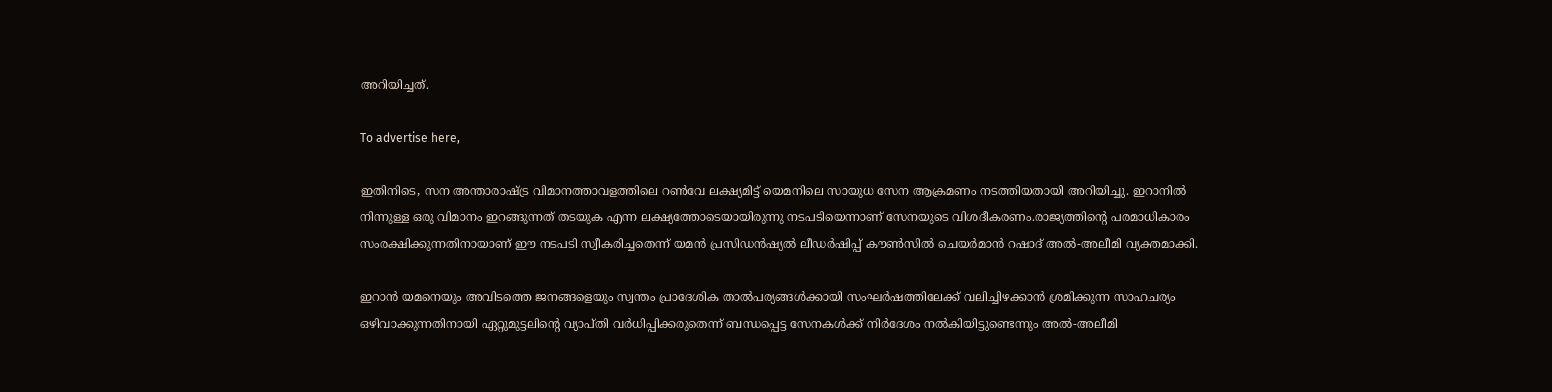അറിയിച്ചത്.

To advertise here,

ഇതിനിടെ, സന അന്താരാഷ്ട്ര വിമാനത്താവളത്തിലെ റൺവേ ലക്ഷ്യമിട്ട് യെമനിലെ സായുധ സേന ആക്രമണം നടത്തിയതായി അറിയിച്ചു. ഇറാനിൽ നിന്നുള്ള ഒരു വിമാനം ഇറങ്ങുന്നത് തടയുക എന്ന ലക്ഷ്യത്തോടെയായിരുന്നു നടപടിയെന്നാണ് സേനയുടെ വിശദീകരണം.രാജ്യത്തിന്റെ പരമാധികാരം സംരക്ഷിക്കുന്നതിനായാണ് ഈ നടപടി സ്വീകരിച്ചതെന്ന് യമൻ പ്രസിഡൻഷ്യൽ ലീഡർഷിപ്പ് കൗൺസിൽ ചെയർമാൻ റഷാദ് അൽ-അലീമി വ്യക്തമാക്കി.

ഇറാൻ യമനെയും അവിടത്തെ ജനങ്ങളെയും സ്വന്തം പ്രാദേശിക താൽപര്യങ്ങൾക്കായി സംഘർഷത്തിലേക്ക് വലിച്ചിഴക്കാൻ ശ്രമിക്കുന്ന സാഹചര്യം ഒഴിവാക്കുന്നതിനായി ഏറ്റുമുട്ടലിന്റെ വ്യാപ്തി വർധിപ്പിക്കരുതെന്ന് ബന്ധപ്പെട്ട സേനകൾക്ക് നിർദേശം നൽകിയിട്ടുണ്ടെന്നും അൽ-അലീമി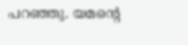പറഞ്ഞു. യമന്റെ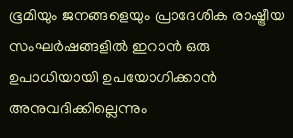ഭൂമിയും ജനങ്ങളെയും പ്രാദേശിക രാഷ്ട്രീയ സംഘർഷങ്ങളിൽ ഇറാൻ ഒരു ഉപാധിയായി ഉപയോഗിക്കാൻ അനുവദിക്കില്ലെന്നും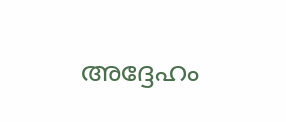അദ്ദേഹം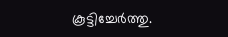കൂട്ടിച്ചേർത്തു.